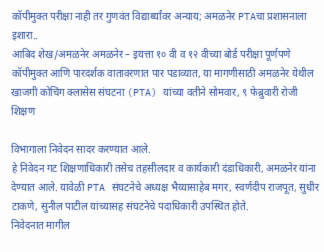कॉपीमुक्त परीक्षा नाही तर गुणवंत विद्यार्थ्यांवर अन्याय; अमळनेर PTAचा प्रशासनाला इशारा..
आबिद शेख/अमळनेर अमळनेर – इयत्ता १० वी व १२ वीच्या बोर्ड परीक्षा पूर्णपणे कॉपीमुक्त आणि पारदर्शक वातावरणात पार पडाव्यात, या मागणीसाठी अमळनेर येथील खाजगी कोचिंग क्लासेस संघटना (PTA) यांच्या वतीने सोमवार, ९ फेब्रुवारी रोजी शिक्षण

विभागाला निवेदन सादर करण्यात आले.
हे निवेदन गट शिक्षणाधिकारी तसेच तहसीलदार व कार्यकारी दंडाधिकारी, अमळनेर यांना देण्यात आले. यावेळी PTA संघटनेचे अध्यक्ष भैय्यासाहेब मगर, स्वर्णदीप राजपूत, सुधीर टाकणे, सुनील पाटील यांच्यासह संघटनेचे पदाधिकारी उपस्थित होते.
निवेदनात मागील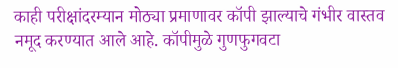काही परीक्षांदरम्यान मोठ्या प्रमाणावर कॉपी झाल्याचे गंभीर वास्तव नमूद करण्यात आले आहे. कॉपीमुळे गुणफुगवटा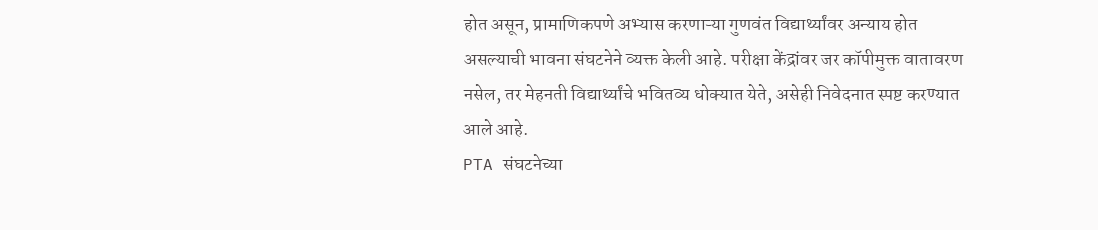होत असून, प्रामाणिकपणे अभ्यास करणाऱ्या गुणवंत विद्यार्थ्यांवर अन्याय होत असल्याची भावना संघटनेने व्यक्त केली आहे. परीक्षा केंद्रांवर जर कॉपीमुक्त वातावरण नसेल, तर मेहनती विद्यार्थ्यांचे भवितव्य धोक्यात येते, असेही निवेदनात स्पष्ट करण्यात आले आहे.
PTA संघटनेच्या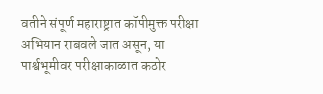वतीने संपूर्ण महाराष्ट्रात कॉपीमुक्त परीक्षा अभियान राबवले जात असून, या पार्श्वभूमीवर परीक्षाकाळात कठोर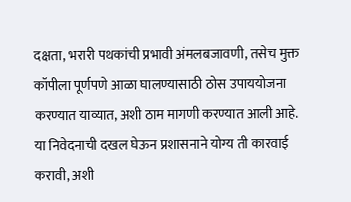दक्षता, भरारी पथकांची प्रभावी अंमलबजावणी, तसेच मुक्त कॉपीला पूर्णपणे आळा घालण्यासाठी ठोस उपाययोजना करण्यात याव्यात, अशी ठाम मागणी करण्यात आली आहे.
या निवेदनाची दखल घेऊन प्रशासनाने योग्य ती कारवाई करावी, अशी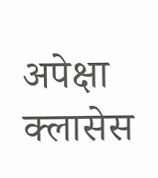अपेक्षा क्लासेस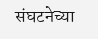संघटनेच्या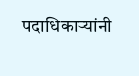पदाधिकाऱ्यांनी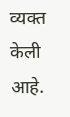व्यक्त केली आहे.